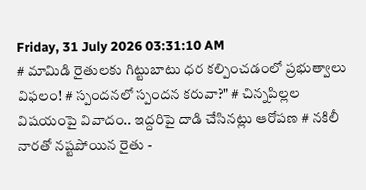Friday, 31 July 2026 03:31:10 AM
# మామిడి రైతులకు గిట్టుబాటు ధర కల్పించడంలో ప్రభుత్వాలు విఫలం! # స్పందనలో స్పందన కరువా?" # చిన్నపిల్లల విషయంపై వివాదం.. ఇద్దరిపై దాడి చేసినట్లు ఆరోపణ # నకిలీ నారతో నష్టపోయిన రైతు -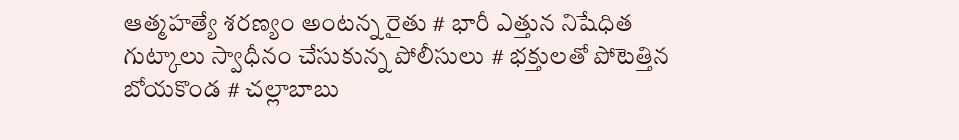ఆత్మహత్యే శరణ్యం అంటన్న రైతు # భారీ ఎత్తున నిషేధిత గుట్కాలు స్వాధీనం చేసుకున్న పోలీసులు # భక్తులతో పోటెత్తిన బోయకొండ # చల్లాబాబు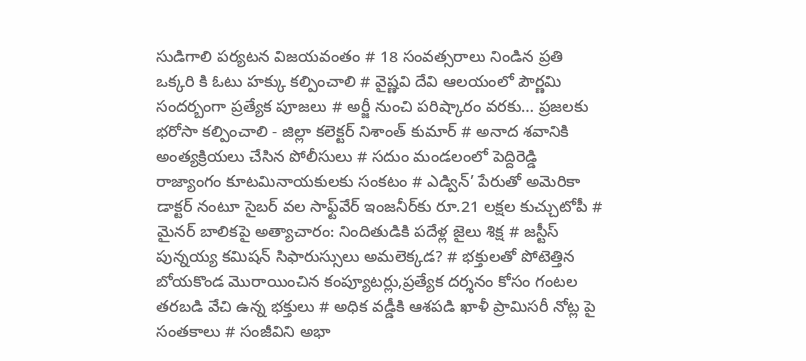సుడిగాలి పర్యటన విజయవంతం # 18 సంవత్సరాలు నిండిన ప్రతి ఒక్కరి కి ఓటు హక్కు కల్పించాలి # వైష్ణవి దేవి ఆలయంలో పౌర్ణమి సందర్బంగా ప్రత్యేక పూజలు # అర్జీ నుంచి పరిష్కారం వరకు… ప్రజలకు భరోసా కల్పించాలి - జిల్లా కలెక్టర్ నిశాంత్ కుమార్ # అనాద శవానికి అంత్యక్రియలు చేసిన పోలీసులు # సదుం మండలంలో పెద్దిరెడ్డి రాజ్యాంగం కూటమినాయకులకు సంకటం # ఎడ్విన్’ పేరుతో అమెరికా డాక్టర్ నంటూ సైబర్ వల సాఫ్ట్‌వేర్ ఇంజనీర్‌కు రూ.21 లక్షల కుచ్చుటోపీ # మైనర్ బాలికపై అత్యాచారం: నిందితుడికి పదేళ్ల జైలు శిక్ష # జస్టీస్ పున్నయ్య కమిషన్ సిఫారుస్సులు అమలెక్కడ? # భక్తులతో పోటెత్తిన బోయకొండ మొరాయించిన కంప్యూటర్లు,ప్రత్యేక దర్శనం కోసం గంటల తరబడి వేచి ఉన్న భక్తులు # అధిక వడ్డీకి ఆశపడి ఖాళీ ప్రామిసరీ నోట్ల పై సంతకాలు # సంజీవిని అభా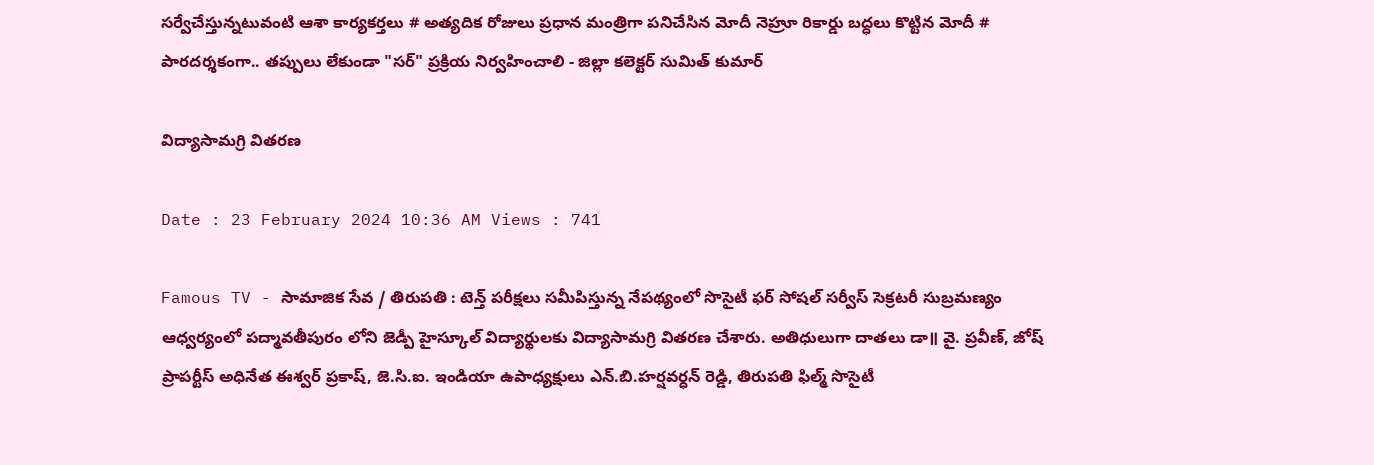సర్వేచేస్తున్నటువంటి ఆశా కార్యకర్తలు # అత్యదిక రోజులు ప్రధాన మంత్రిగా పనిచేసిన మోదీ నెహ్రూ రికార్డు బద్ధలు కొట్టిన మోదీ # పారదర్శకంగా.. తప్పులు లేకుండా "సర్" ప్రక్రియ నిర్వహించాలి - జిల్లా కలెక్టర్ సుమిత్ కుమార్

విద్యాసామగ్రి వితరణ

Date : 23 February 2024 10:36 AM Views : 741

Famous TV - సామాజిక సేవ / తిరుపతి : టెన్త్ పరీక్షలు సమీపిస్తున్న నేపథ్యంలో సొసైటీ ఫర్ సోషల్ సర్వీస్ సెక్రటరీ సుబ్రమణ్యం ఆధ్వర్యంలో పద్మావతీపురం లోని జెడ్పీ హైస్కూల్ విద్యార్థులకు విద్యాసామగ్రి వితరణ చేశారు. అతిధులుగా దాతలు డా॥ వై. ప్రవీణ్, జోష్ ప్రాపర్టీస్ అధినేత ఈశ్వర్ ప్రకాష్, జె.సి.ఐ. ఇండియా ఉపాధ్యక్షులు ఎన్.బి.హర్షవర్ధన్ రెడ్డి, తిరుపతి ఫిల్మ్ సొసైటీ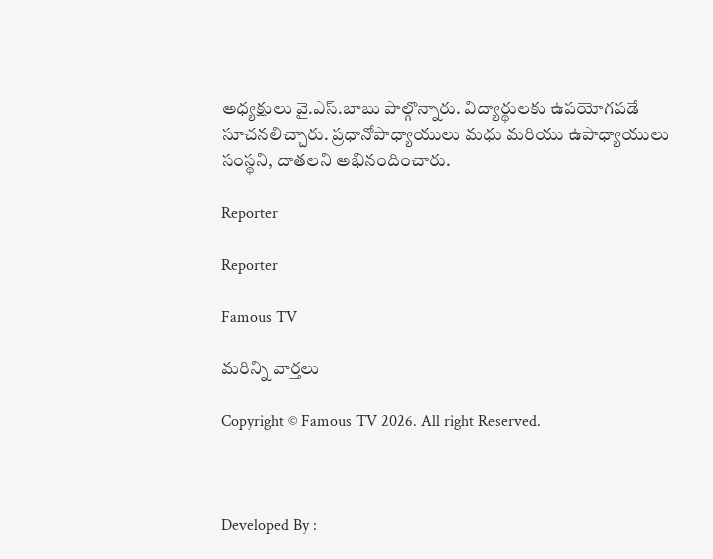అధ్యక్షులు వై.ఎస్.బాబు పాల్గొన్నారు. విద్యార్థులకు ఉపయోగపడే సూచనలిచ్చారు. ప్రధానోపాధ్యాయులు మధు మరియు ఉపాధ్యాయులు సంస్థని, దాతలని అభినందించారు.

Reporter

Reporter

Famous TV

మరిన్ని వార్తలు

Copyright © Famous TV 2026. All right Reserved.



Developed By :